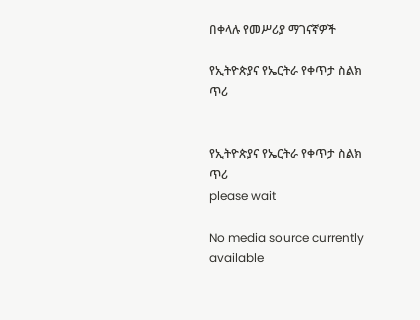በቀላሉ የመሥሪያ ማገናኛዎች

የኢትዮጵያና የኤርትራ የቀጥታ ስልክ ጥሪ


የኢትዮጵያና የኤርትራ የቀጥታ ስልክ ጥሪ
please wait

No media source currently available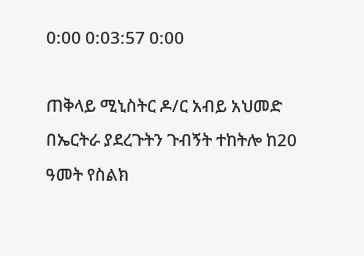0:00 0:03:57 0:00

ጠቅላይ ሚኒስትር ዶ/ር አብይ አህመድ በኤርትራ ያደረጉትን ጉብኝት ተከትሎ ከ20 ዓመት የስልክ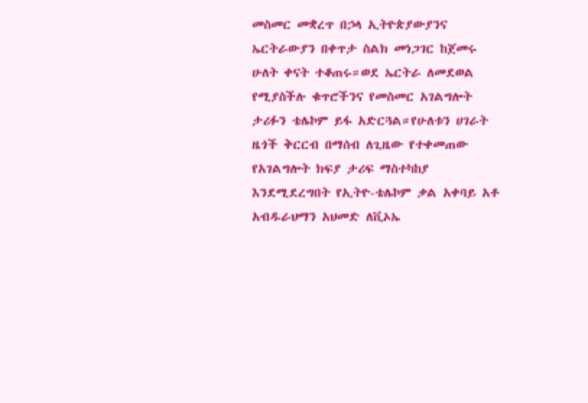መስመር መቋረጥ በኃላ ኢትዮጵያውያንና ኤርትራውያን በቀጥታ ስልክ መነጋገር ከጀመሩ ሁለት ቀናት ተቆጠሩ።ወደ ኤርትራ ለመደወል የሚያስችሉ ቁጥሮችንና የመስመር አገልግሎት ታሪፉን ቴሌኮም ይፋ አድርጓል።የሁለቱን ሀገራት ዜጎች ቅርርብ በማሰብ ለጊዜው የተቀመጠው የአገልግሎት ክፍያ ታሪፍ ማስተካከያ እንደሚደረግበት የኢትዮ-ቴሌኮም ቃል አቀባይ አቶ አብዱራህማን አህመድ ለቪኦኤ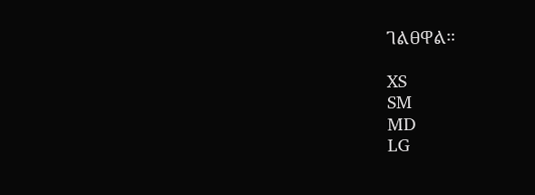ገልፀዋል።

XS
SM
MD
LG